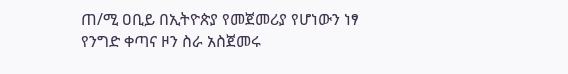ጠ/ሚ ዐቢይ በኢትዮጵያ የመጀመሪያ የሆነውን ነፃ የንግድ ቀጣና ዞን ስራ አስጀመሩ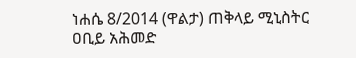ነሐሴ 8/2014 (ዋልታ) ጠቅላይ ሚኒስትር ዐቢይ አሕመድ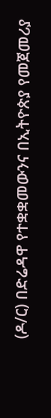(ዶ/ር) በድሬዳዋ የተቋቋመውንና በኢትዮጵያ የመጀመሪያ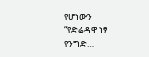የሆነውን “የድሬዳዋ ነፃ የንግድ…